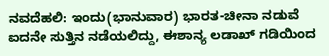ನವದೆಹಲಿ: ಇಂದು(ಭಾನುವಾರ) ಭಾರತ-ಚೀನಾ ನಡುವೆ ಐದನೇ ಸುತ್ತಿನ ನಡೆಯಲಿದ್ದು, ಈಶಾನ್ಯ ಲಡಾಖ್ ಗಡಿಯಿಂದ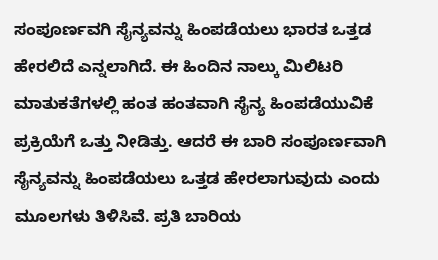ಸಂಪೂರ್ಣವಗಿ ಸೈನ್ಯವನ್ನು ಹಿಂಪಡೆಯಲು ಭಾರತ ಒತ್ತಡ ಹೇರಲಿದೆ ಎನ್ನಲಾಗಿದೆ. ಈ ಹಿಂದಿನ ನಾಲ್ಕು ಮಿಲಿಟರಿ ಮಾತುಕತೆಗಳಲ್ಲಿ ಹಂತ ಹಂತವಾಗಿ ಸೈನ್ಯ ಹಿಂಪಡೆಯುವಿಕೆ ಪ್ರಕ್ರಿಯೆಗೆ ಒತ್ತು ನೀಡಿತ್ತು. ಆದರೆ ಈ ಬಾರಿ ಸಂಪೂರ್ಣವಾಗಿ ಸೈನ್ಯವನ್ನು ಹಿಂಪಡೆಯಲು ಒತ್ತಡ ಹೇರಲಾಗುವುದು ಎಂದು ಮೂಲಗಳು ತಿಳಿಸಿವೆ. ಪ್ರತಿ ಬಾರಿಯ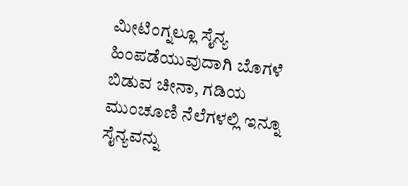ಮೀಟಿಂಗ್ನಲ್ಲೂ ಸೈನ್ಯ ಹಿಂಪಡೆಯುವುದಾಗಿ ಬೊಗಳೆ ಬಿಡುವ ಚೀನಾ, ಗಡಿಯ ಮುಂಚೂಣಿ ನೆಲೆಗಳಲ್ಲಿ ಇನ್ನೂ ಸೈನ್ಯವನ್ನು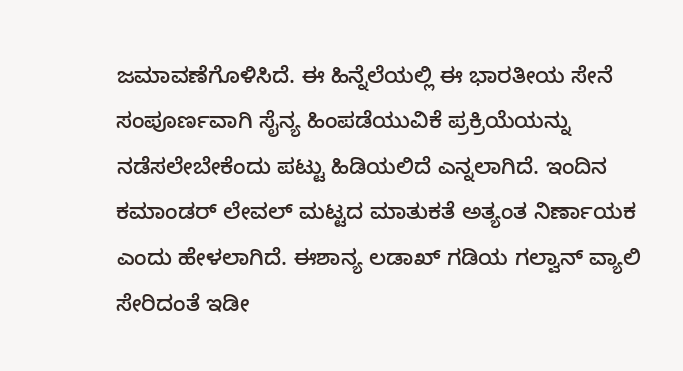ಜಮಾವಣೆಗೊಳಿಸಿದೆ. ಈ ಹಿನ್ನೆಲೆಯಲ್ಲಿ ಈ ಭಾರತೀಯ ಸೇನೆ ಸಂಪೂರ್ಣವಾಗಿ ಸೈನ್ಯ ಹಿಂಪಡೆಯುವಿಕೆ ಪ್ರಕ್ರಿಯೆಯನ್ನು ನಡೆಸಲೇಬೇಕೆಂದು ಪಟ್ಟು ಹಿಡಿಯಲಿದೆ ಎನ್ನಲಾಗಿದೆ. ಇಂದಿನ ಕಮಾಂಡರ್ ಲೇವಲ್ ಮಟ್ಟದ ಮಾತುಕತೆ ಅತ್ಯಂತ ನಿರ್ಣಾಯಕ ಎಂದು ಹೇಳಲಾಗಿದೆ. ಈಶಾನ್ಯ ಲಡಾಖ್ ಗಡಿಯ ಗಲ್ವಾನ್ ವ್ಯಾಲಿ ಸೇರಿದಂತೆ ಇಡೀ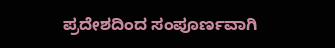ಪ್ರದೇಶದಿಂದ ಸಂಪೂರ್ಣವಾಗಿ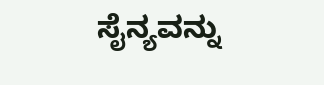ಸೈನ್ಯವನ್ನು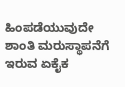ಹಿಂಪಡೆಯುವುದೇ ಶಾಂತಿ ಮರುಸ್ಥಾಪನೆಗೆ ಇರುವ ಏಕೈಕ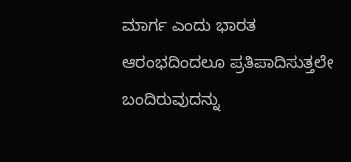ಮಾರ್ಗ ಎಂದು ಭಾರತ ಆರಂಭದಿಂದಲೂ ಪ್ರತಿಪಾದಿಸುತ್ತಲೇ ಬಂದಿರುವುದನ್ನು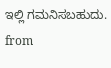ಇಲ್ಲಿ ಗಮನಿಸಬಹುದು.
from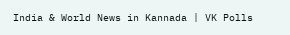India & World News in Kannada | VK Polls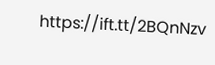https://ift.tt/2BQnNzv